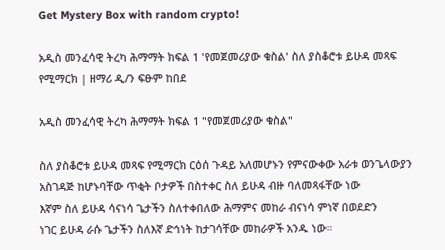Get Mystery Box with random crypto!

አዲስ መንፈሳዊ ትረካ ሕማማት ክፍል 1 'የመጀመሪያው ቁስል' ስለ ያስቆሮቱ ይሁዳ መጻፍ የሚማርክ | ዘማሪ ዲ/ን ፍፁም ከበደ

አዲስ መንፈሳዊ ትረካ ሕማማት ክፍል 1 "የመጀመሪያው ቁስል"

ስለ ያስቆሮቱ ይሁዳ መጻፍ የሚማርክ ርዕሰ ጉዳይ አለመሆኑን የምናውቀው አራቱ ወንጌላውያን አስገዳጅ ከሆኑባቸው ጥቂት ቦታዎች በስተቀር ስለ ይሁዳ ብዙ ባለመጻፋቸው ነው
እኛም ስለ ይሁዳ ሳናነሳ ጌታችን ስለተቀበለው ሕማምና መከራ ብናነሳ ምነኛ በወደድን
ነገር ይሁዳ ራሱ ጌታችን ስለእኛ ድኅነት ከታገሳቸው መከራዎች አንዱ ነው።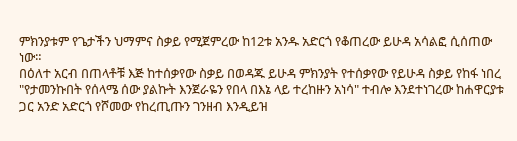ምክንያቱም የጌታችን ህማምና ስቃይ የሚጀምረው ከ12ቱ አንዱ አድርጎ የቆጠረው ይሁዳ አሳልፎ ሲሰጠው ነው።
በዕለተ አርብ በጠላቶቹ እጅ ከተሰቃየው ስቃይ በወዳጁ ይሁዳ ምክንያት የተሰቃየው የይሁዳ ስቃይ የከፋ ነበረ
"የታመንኩበት የሰላሜ ሰው ያልኩት እንጀራዬን የበላ በእኔ ላይ ተረከዙን አነሳ" ተብሎ እንደተነገረው ከሐዋርያቱ ጋር አንድ አድርጎ የሾመው የከረጢጡን ገንዘብ እንዲይዝ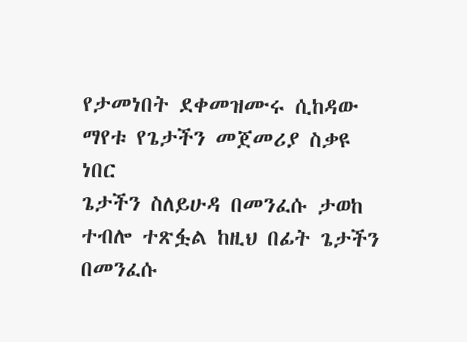የታመነበት ደቀመዝሙሩ ሲከዳው ማየቱ የጌታችን መጀመሪያ ስቃዩ ነበር
ጌታችን ስለይሁዳ በመንፈሱ ታወከ ተብሎ ተጽፏል ከዚህ በፊት ጌታችን በመንፈሱ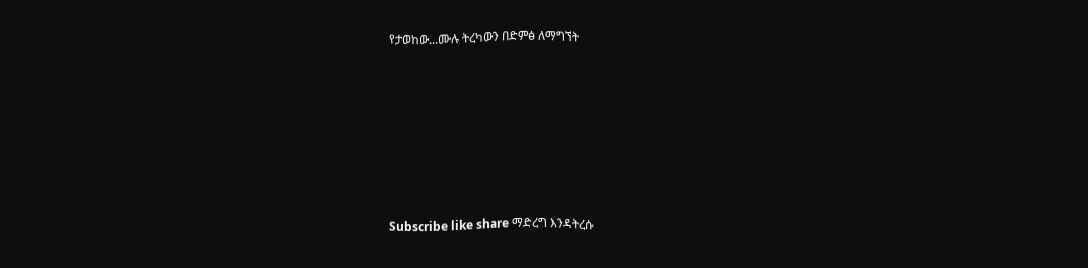የታወከው...ሙሉ ትረካውን በድምፅ ለማግኘት












Subscribe like share ማድረግ እንዳትረሱ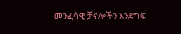መንፈሳዊ ቻናሎችን እንደግፍ